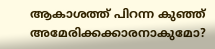ആകാശത്ത് പിറന്ന കുഞ്ഞ് അമേരിക്കക്കാരനാകുമോ?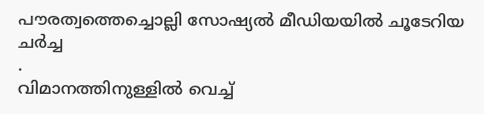പൗരത്വത്തെച്ചൊല്ലി സോഷ്യൽ മീഡിയയിൽ ചൂടേറിയ ചർച്ച
.
വിമാനത്തിനുള്ളിൽ വെച്ച്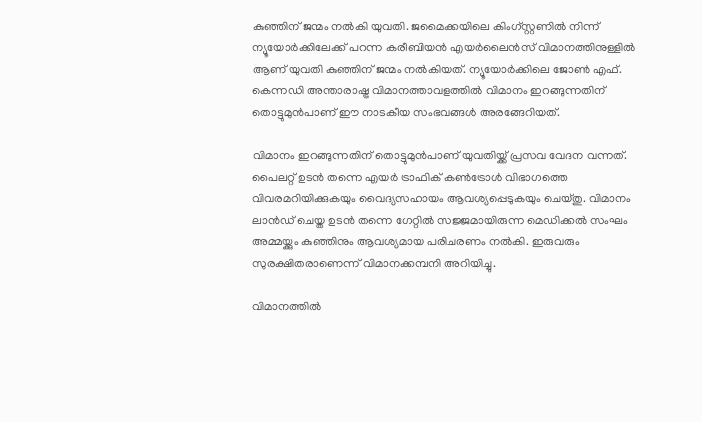കുഞ്ഞിന് ജന്മം നൽകി യുവതി. ജമൈക്കയിലെ കിംഗ്സ്റ്റണിൽ നിന്ന് ന്യൂയോർക്കിലേക്ക് പറന്ന കരീബിയൻ എയർലൈൻസ് വിമാനത്തിനുള്ളിൽ ആണ് യുവതി കുഞ്ഞിന് ജന്മം നൽകിയത്. ന്യൂയോർക്കിലെ ജോൺ എഫ്. കെന്നഡി അന്താരാഷ്ട്ര വിമാനത്താവളത്തിൽ വിമാനം ഇറങ്ങുന്നതിന് തൊട്ടുമുൻപാണ് ഈ നാടകീയ സംഭവങ്ങൾ അരങ്ങേറിയത്.

വിമാനം ഇറങ്ങുന്നതിന് തൊട്ടുമുൻപാണ് യുവതിയ്ക്ക് പ്രസവ വേദന വന്നത്. പൈലറ്റ് ഉടൻ തന്നെ എയർ ട്രാഫിക് കൺട്രോൾ വിഭാഗത്തെ വിവരമറിയിക്കുകയും വൈദ്യസഹായം ആവശ്യപ്പെടുകയും ചെയ്തു. വിമാനം ലാൻഡ് ചെയ്ത ഉടൻ തന്നെ ഗേറ്റിൽ സജ്ജമായിരുന്ന മെഡിക്കൽ സംഘം അമ്മയ്ക്കും കുഞ്ഞിനും ആവശ്യമായ പരിചരണം നൽകി. ഇരുവരും സുരക്ഷിതരാണെന്ന് വിമാനക്കമ്പനി അറിയിച്ചു.

വിമാനത്തിൽ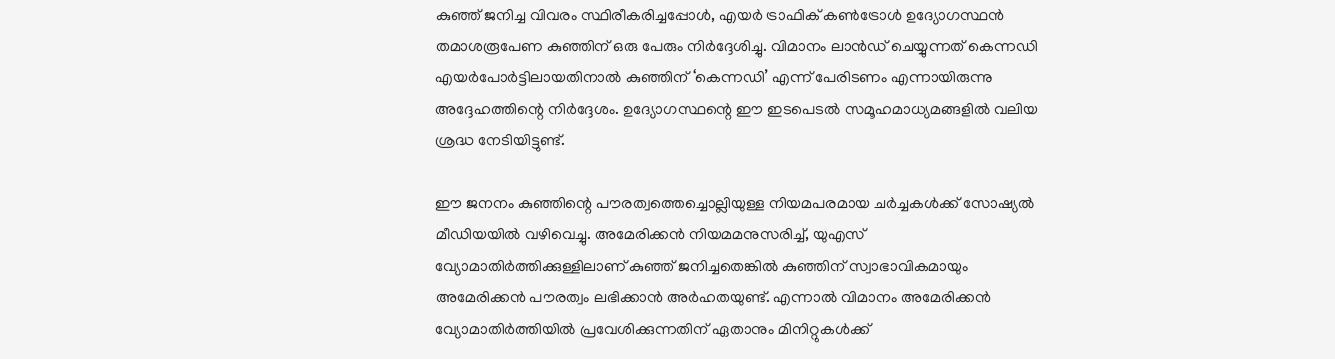കുഞ്ഞ് ജനിച്ച വിവരം സ്ഥിരീകരിച്ചപ്പോൾ, എയർ ട്രാഫിക് കൺട്രോൾ ഉദ്യോഗസ്ഥൻ തമാശരൂപേണ കുഞ്ഞിന് ഒരു പേരും നിർദ്ദേശിച്ചു. വിമാനം ലാൻഡ് ചെയ്യുന്നത് കെന്നഡി എയർപോർട്ടിലായതിനാൽ കുഞ്ഞിന് ‘കെന്നഡി’ എന്ന് പേരിടണം എന്നായിരുന്നു അദ്ദേഹത്തിന്റെ നിർദ്ദേശം. ഉദ്യോഗസ്ഥന്റെ ഈ ഇടപെടൽ സമൂഹമാധ്യമങ്ങളിൽ വലിയ ശ്രദ്ധ നേടിയിട്ടുണ്ട്.

ഈ ജനനം കുഞ്ഞിന്റെ പൗരത്വത്തെച്ചൊല്ലിയുള്ള നിയമപരമായ ചർച്ചകൾക്ക് സോഷ്യൽ മീഡിയയിൽ വഴിവെച്ചു. അമേരിക്കൻ നിയമമനുസരിച്ച്, യുഎസ് വ്യോമാതിർത്തിക്കുള്ളിലാണ് കുഞ്ഞ് ജനിച്ചതെങ്കിൽ കുഞ്ഞിന് സ്വാഭാവികമായും അമേരിക്കൻ പൗരത്വം ലഭിക്കാൻ അർഹതയുണ്ട്. എന്നാൽ വിമാനം അമേരിക്കൻ വ്യോമാതിർത്തിയിൽ പ്രവേശിക്കുന്നതിന് ഏതാനും മിനിറ്റുകൾക്ക്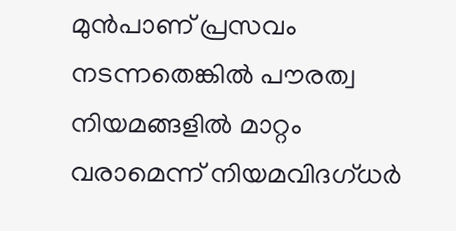മുൻപാണ് പ്രസവം നടന്നതെങ്കിൽ പൗരത്വ നിയമങ്ങളിൽ മാറ്റം വരാമെന്ന് നിയമവിദഗ്ധർ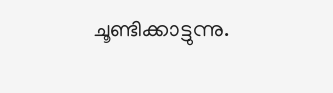ചൂണ്ടിക്കാട്ടുന്നു.